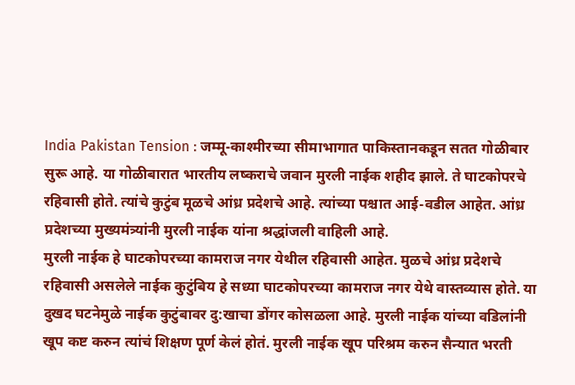India Pakistan Tension : जम्मू-काश्मीरच्या सीमाभागात पाकिस्तानकडून सतत गोळीबार सुरू आहे. या गोळीबारात भारतीय लष्कराचे जवान मुरली नाईक शहीद झाले. ते घाटकोपरचे रहिवासी होते. त्यांचे कुटुंब मूळचे आंध्र प्रदेशचे आहे. त्यांच्या पश्चात आई-वडील आहेत. आंध्र प्रदेशच्या मुख्यमंत्र्यांनी मुरली नाईक यांना श्रद्धांजली वाहिली आहे.
मुरली नाईक हे घाटकोपरच्या कामराज नगर येथील रहिवासी आहेत. मुळचे आंध्र प्रदेशचे रहिवासी असलेले नाईक कुटुंबिय हे सध्या घाटकोपरच्या कामराज नगर येथे वास्तव्यास होते. या दुखद घटनेमुळे नाईक कुटुंबावर दु:खाचा डोंगर कोसळला आहे. मुरली नाईक यांच्या वडिलांनी खूप कष्ट करुन त्यांचं शिक्षण पूर्ण केलं होतं. मुरली नाईक खूप परिश्रम करुन सैन्यात भरती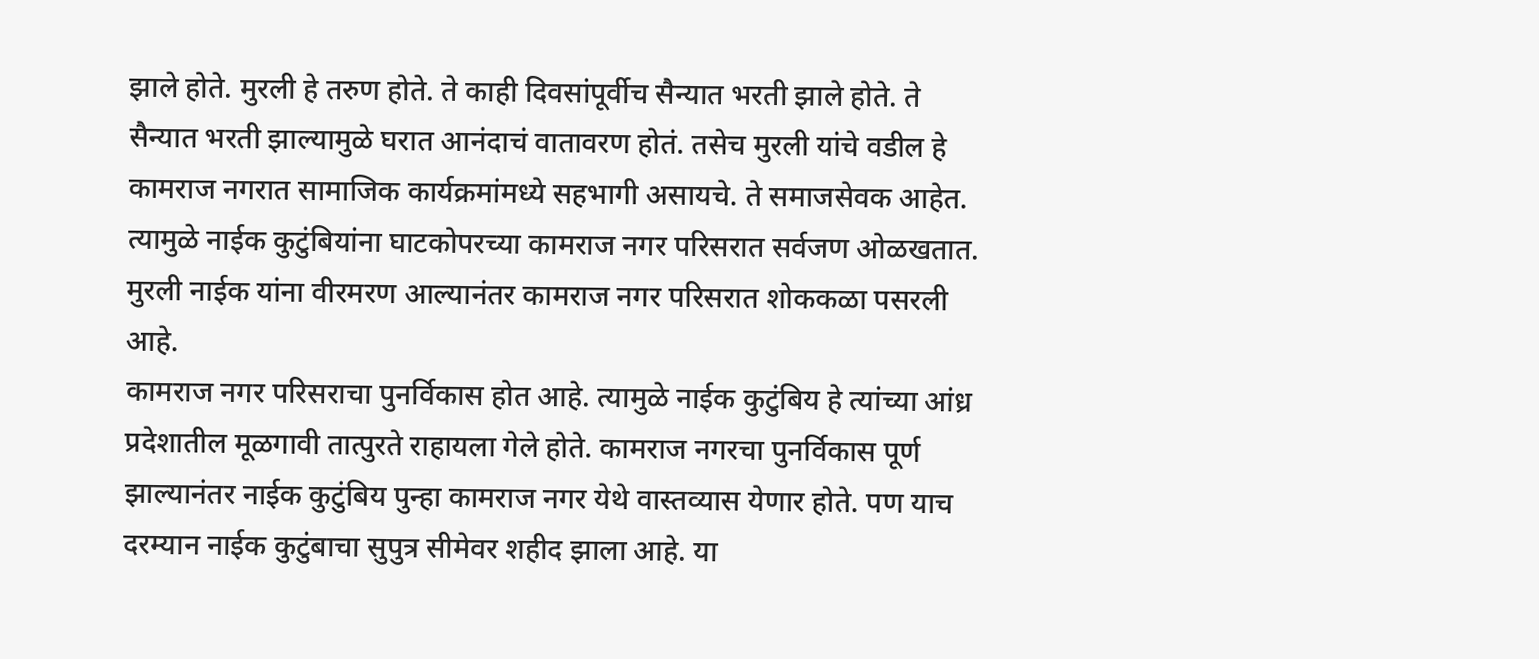झाले होते. मुरली हे तरुण होते. ते काही दिवसांपूर्वीच सैन्यात भरती झाले होते. ते सैन्यात भरती झाल्यामुळे घरात आनंदाचं वातावरण होतं. तसेच मुरली यांचे वडील हे कामराज नगरात सामाजिक कार्यक्रमांमध्ये सहभागी असायचे. ते समाजसेवक आहेत. त्यामुळे नाईक कुटुंबियांना घाटकोपरच्या कामराज नगर परिसरात सर्वजण ओळखतात. मुरली नाईक यांना वीरमरण आल्यानंतर कामराज नगर परिसरात शोककळा पसरली आहे.
कामराज नगर परिसराचा पुनर्विकास होत आहे. त्यामुळे नाईक कुटुंबिय हे त्यांच्या आंध्र प्रदेशातील मूळगावी तात्पुरते राहायला गेले होते. कामराज नगरचा पुनर्विकास पूर्ण झाल्यानंतर नाईक कुटुंबिय पुन्हा कामराज नगर येथे वास्तव्यास येणार होते. पण याच दरम्यान नाईक कुटुंबाचा सुपुत्र सीमेवर शहीद झाला आहे. या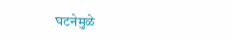घटनेमुळे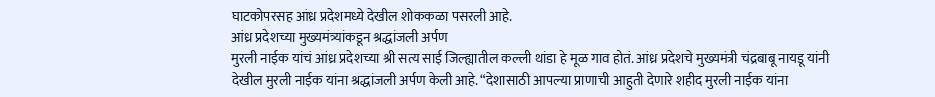घाटकोपरसह आंध्र प्रदेशमध्ये देखील शोककळा पसरली आहे.
आंध्र प्रदेशच्या मुख्यमंत्र्यांकडून श्रद्धांजली अर्पण
मुरली नाईक यांचं आंध्र प्रदेशच्या श्री सत्य साई जिल्ह्यातील कल्ली थांडा हे मूळ गाव होतं. आंध्र प्रदेशचे मुख्यमंत्री चंद्रबाबू नायडू यांनी देखील मुरली नाईक यांना श्रद्धांजली अर्पण केली आहे. “देशासाठी आपल्या प्राणाची आहुती देणारे शहीद मुरली नाईक यांना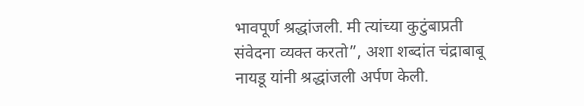भावपूर्ण श्रद्धांजली. मी त्यांच्या कुटुंबाप्रती संवेदना व्यक्त करतो”, अशा शब्दांत चंद्राबाबू नायडू यांनी श्रद्धांजली अर्पण केली.